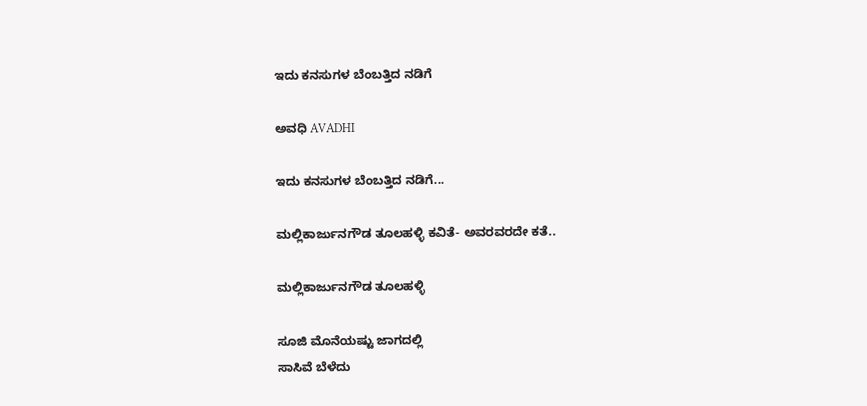ಇದು ಕನಸುಗಳ ಬೆಂಬತ್ತಿದ ನಡಿಗೆ‍

ಅವಧಿ AVADHI

ಇದು ಕನಸುಗಳ ಬೆಂಬತ್ತಿದ ನಡಿಗೆ...

ಮಲ್ಲಿಕಾರ್ಜುನಗೌಡ ತೂಲಹಳ್ಳಿ ಕವಿತೆ- ಅವರವರದೇ ಕತೆ..

ಮಲ್ಲಿಕಾರ್ಜುನಗೌಡ ತೂಲಹಳ್ಳಿ

ಸೂಜಿ ಮೊನೆಯಷ್ಟು ಜಾಗದಲ್ಲಿ
ಸಾಸಿವೆ ಬೆಳೆದು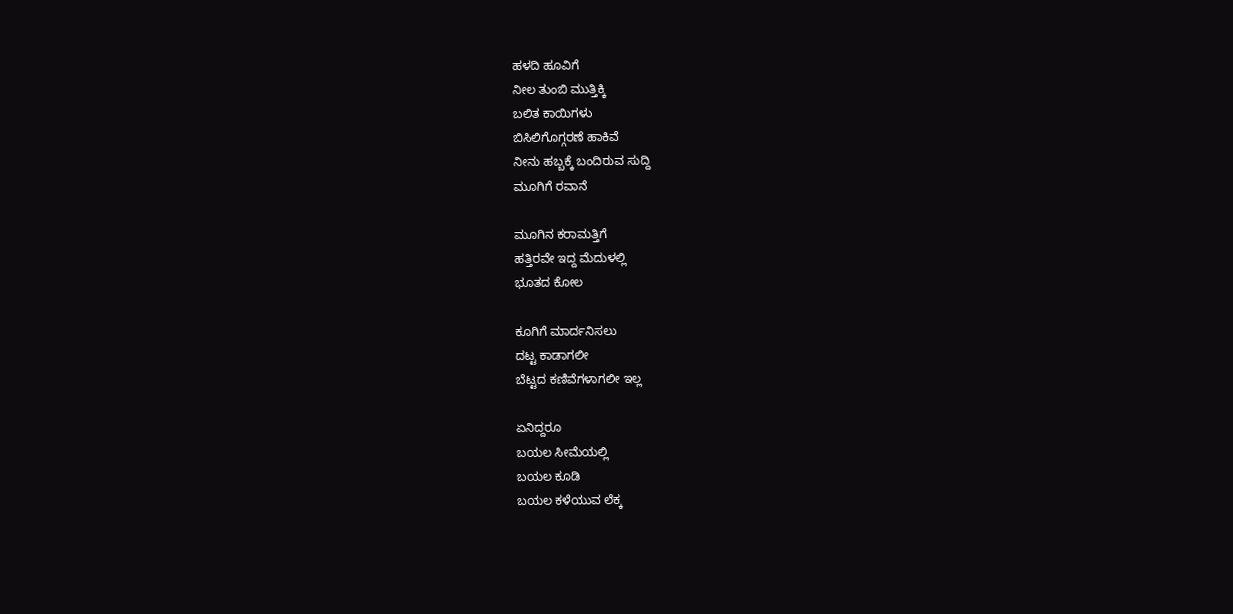ಹಳದಿ ಹೂವಿಗೆ
ನೀಲ ತುಂಬಿ ಮುತ್ತಿಕ್ಕಿ
ಬಲಿತ ಕಾಯಿಗಳು
ಬಿಸಿಲಿಗೊಗ್ಗರಣೆ ಹಾಕಿವೆ
ನೀನು ಹಬ್ಬಕ್ಕೆ ಬಂದಿರುವ ಸುದ್ದಿ
ಮೂಗಿಗೆ ರವಾನೆ

ಮೂಗಿನ ಕರಾಮತ್ತಿಗೆ
ಹತ್ತಿರವೇ ಇದ್ದ ಮೆದುಳಲ್ಲಿ
ಭೂತದ ಕೋಲ

ಕೂಗಿಗೆ ಮಾರ್ದನಿಸಲು
ದಟ್ಟ ಕಾಡಾಗಲೀ
ಬೆಟ್ಟದ ಕಣಿವೆಗಳಾಗಲೀ ಇಲ್ಲ

ಏನಿದ್ದರೂ
ಬಯಲ ಸೀಮೆಯಲ್ಲಿ
ಬಯಲ ಕೂಡಿ
ಬಯಲ ಕಳೆಯುವ ಲೆಕ್ಕ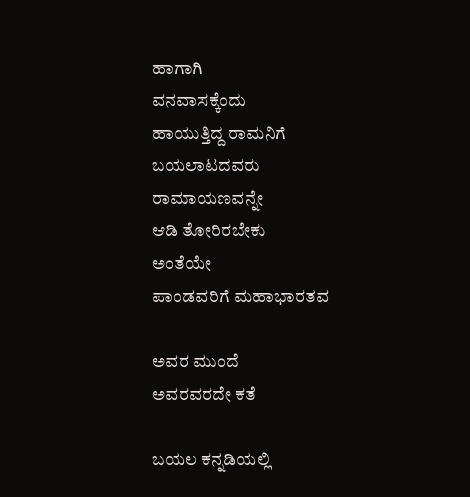ಹಾಗಾಗಿ
ವನವಾಸಕ್ಕೆಂದು
ಹಾಯುತ್ತಿದ್ದ ರಾಮನಿಗೆ
ಬಯಲಾಟದವರು
ರಾಮಾಯಣವನ್ನೇ
ಆಡಿ ತೋರಿರಬೇಕು
ಅಂತೆಯೇ
ಪಾಂಡವರಿಗೆ ಮಹಾಭಾರತವ

ಅವರ ಮುಂದೆ
ಅವರವರದೇ ಕತೆ

ಬಯಲ ಕನ್ನಡಿಯಲ್ಲಿ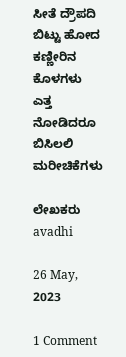ಸೀತೆ ದ್ರೌಪದಿ
ಬಿಟ್ಟು ಹೋದ
ಕಣ್ಣೀರಿನ ಕೊಳಗಳು
ಎತ್ತ ನೋಡಿದರೂ
ಬಿಸಿಲಲಿ ಮರೀಚಿಕೆಗಳು

ಲೇಖಕರು avadhi

26 May, 2023

1 Comment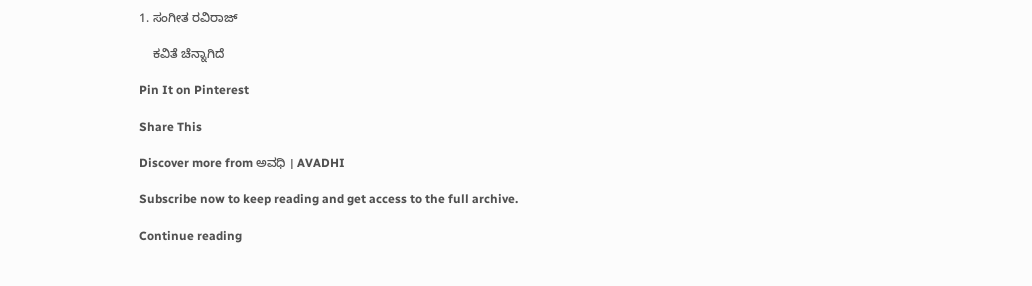1. ಸಂಗೀತ ರವಿರಾಜ್

    ಕವಿತೆ ಚೆನ್ನಾಗಿದೆ

Pin It on Pinterest

Share This

Discover more from ಅವಧಿ । AVADHI

Subscribe now to keep reading and get access to the full archive.

Continue reading